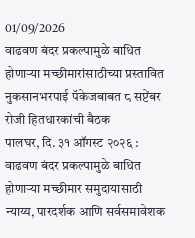01/09/2026
वाढवण बंदर प्रकल्पामुळे बाधित होणाऱ्या मच्छीमारांसाठीच्या प्रस्तावित नुकसानभरपाई पॅकेजबाबत ८ सप्टेंबर रोजी हितधारकांची बैठक
पालघर, दि. ३१ ऑगस्ट २०२६ : वाढवण बंदर प्रकल्पामुळे बाधित होणाऱ्या मच्छीमार समुदायासाठी न्याय्य, पारदर्शक आणि सर्वसमावेशक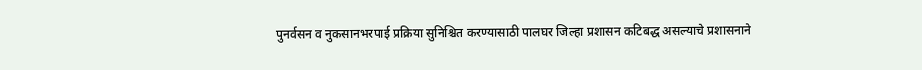पुनर्वसन व नुकसानभरपाई प्रक्रिया सुनिश्चित करण्यासाठी पालघर जिल्हा प्रशासन कटिबद्ध असल्याचे प्रशासनाने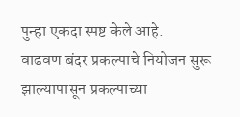पुन्हा एकदा स्पष्ट केले आहे.
वाढवण बंदर प्रकल्पाचे नियोजन सुरू झाल्यापासून प्रकल्पाच्या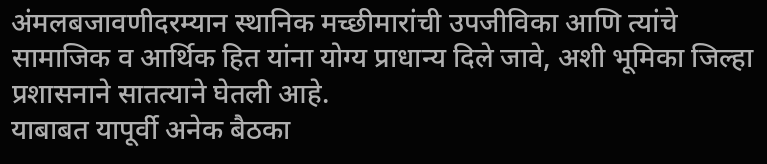अंमलबजावणीदरम्यान स्थानिक मच्छीमारांची उपजीविका आणि त्यांचे सामाजिक व आर्थिक हित यांना योग्य प्राधान्य दिले जावे, अशी भूमिका जिल्हा प्रशासनाने सातत्याने घेतली आहे.
याबाबत यापूर्वी अनेक बैठका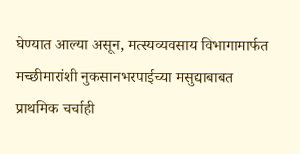घेण्यात आल्या असून, मत्स्यव्यवसाय विभागामार्फत मच्छीमारांशी नुकसानभरपाईच्या मसुद्याबाबत प्राथमिक चर्चाही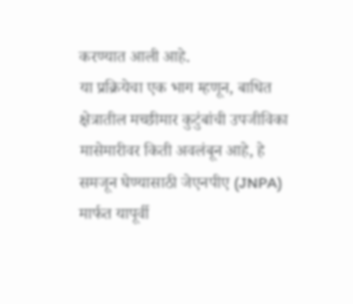करण्यात आली आहे.
या प्रक्रियेचा एक भाग म्हणून, बाधित क्षेत्रातील मच्छीमार कुटुंबांची उपजीविका मासेमारीवर किती अवलंबून आहे, हे समजून घेण्यासाठी जेएनपीए (JNPA) मार्फत यापूर्वी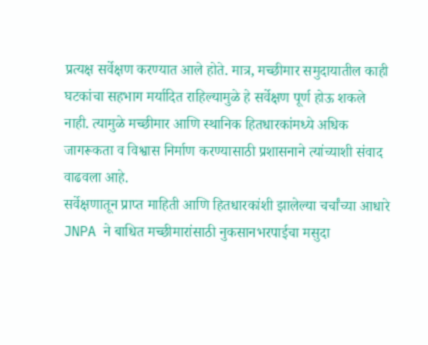प्रत्यक्ष सर्वेक्षण करण्यात आले होते. मात्र, मच्छीमार समुदायातील काही घटकांचा सहभाग मर्यादित राहिल्यामुळे हे सर्वेक्षण पूर्ण होऊ शकले नाही. त्यामुळे मच्छीमार आणि स्थानिक हितधारकांमध्ये अधिक जागरूकता व विश्वास निर्माण करण्यासाठी प्रशासनाने त्यांच्याशी संवाद वाढवला आहे.
सर्वेक्षणातून प्राप्त माहिती आणि हितधारकांशी झालेल्या चर्चांच्या आधारे JNPA ने बाधित मच्छीमारांसाठी नुकसानभरपाईचा मसुदा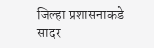जिल्हा प्रशासनाकडे सादर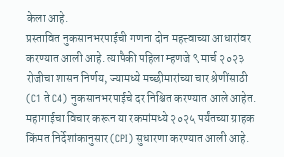केला आहे.
प्रस्तावित नुकसानभरपाईची गणना दोन महत्त्वाच्या आधारांवर करण्यात आली आहे. त्यापैकी पहिला म्हणजे ९ मार्च २०२३ रोजीचा शासन निर्णय, ज्यामध्ये मच्छीमारांच्या चार श्रेणींसाठी (C1 ते C4) नुकसानभरपाईचे दर निश्चित करण्यात आले आहेत. महागाईचा विचार करून या रकमांमध्ये २०२५ पर्यंतच्या ग्राहक किंमत निर्देशांकानुसार (CPI) सुधारणा करण्यात आली आहे.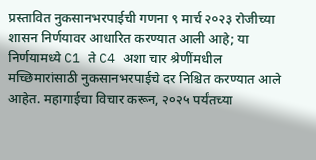प्रस्तावित नुकसानभरपाईची गणना ९ मार्च २०२३ रोजीच्या शासन निर्णयावर आधारित करण्यात आली आहे; या निर्णयामध्ये C1 ते C4 अशा चार श्रेणींमधील मच्छिमारांसाठी नुकसानभरपाईचे दर निश्चित करण्यात आले आहेत. महागाईचा विचार करून, २०२५ पर्यंतच्या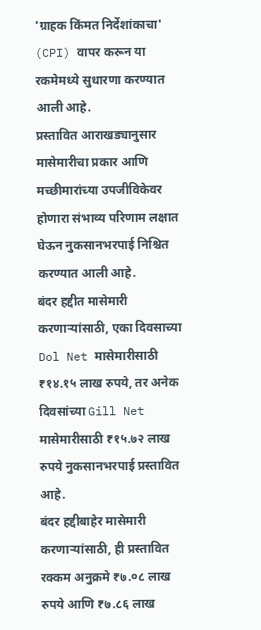'ग्राहक किंमत निर्देशांकाचा' (CPI) वापर करून या रकमेमध्ये सुधारणा करण्यात आली आहे.
प्रस्तावित आराखड्यानुसार मासेमारीचा प्रकार आणि मच्छीमारांच्या उपजीविकेवर होणारा संभाव्य परिणाम लक्षात घेऊन नुकसानभरपाई निश्चित करण्यात आली आहे.
बंदर हद्दीत मासेमारी करणाऱ्यांसाठी, एका दिवसाच्या Dol Net मासेमारीसाठी ₹१४.१५ लाख रुपये, तर अनेक दिवसांच्या Gill Net मासेमारीसाठी ₹१५.७२ लाख रुपये नुकसानभरपाई प्रस्तावित आहे.
बंदर हद्दीबाहेर मासेमारी करणाऱ्यांसाठी, ही प्रस्तावित रक्कम अनुक्रमे ₹७.०८ लाख रुपये आणि ₹७.८६ लाख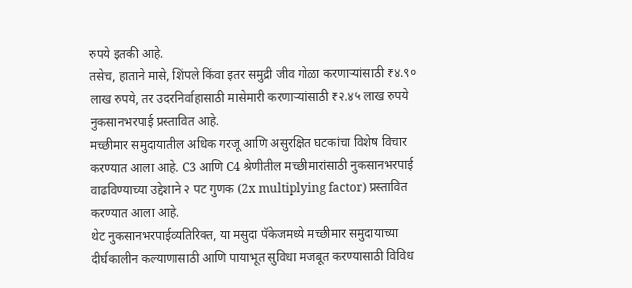रुपये इतकी आहे.
तसेच, हाताने मासे, शिंपले किंवा इतर समुद्री जीव गोळा करणाऱ्यांसाठी ₹४.९० लाख रुपये, तर उदरनिर्वाहासाठी मासेमारी करणाऱ्यांसाठी ₹२.४५ लाख रुपये नुकसानभरपाई प्रस्तावित आहे.
मच्छीमार समुदायातील अधिक गरजू आणि असुरक्षित घटकांचा विशेष विचार करण्यात आला आहे. C3 आणि C4 श्रेणीतील मच्छीमारांसाठी नुकसानभरपाई वाढविण्याच्या उद्देशाने २ पट गुणक (2x multiplying factor) प्रस्तावित करण्यात आला आहे.
थेट नुकसानभरपाईव्यतिरिक्त, या मसुदा पॅकेजमध्ये मच्छीमार समुदायाच्या दीर्घकालीन कल्याणासाठी आणि पायाभूत सुविधा मजबूत करण्यासाठी विविध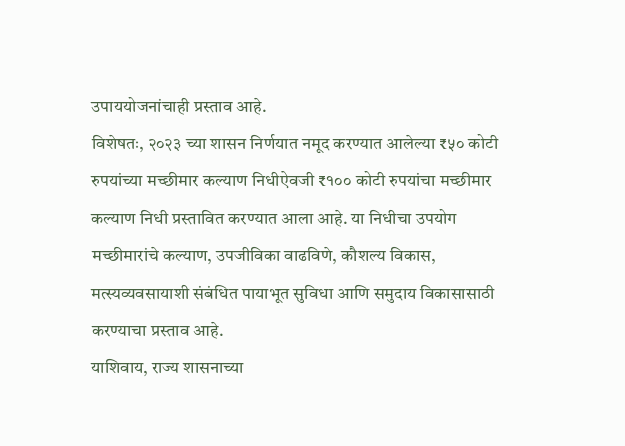उपाययोजनांचाही प्रस्ताव आहे.
विशेषतः, २०२३ च्या शासन निर्णयात नमूद करण्यात आलेल्या ₹५० कोटी रुपयांच्या मच्छीमार कल्याण निधीऐवजी ₹१०० कोटी रुपयांचा मच्छीमार कल्याण निधी प्रस्तावित करण्यात आला आहे. या निधीचा उपयोग मच्छीमारांचे कल्याण, उपजीविका वाढविणे, कौशल्य विकास, मत्स्यव्यवसायाशी संबंधित पायाभूत सुविधा आणि समुदाय विकासासाठी करण्याचा प्रस्ताव आहे.
याशिवाय, राज्य शासनाच्या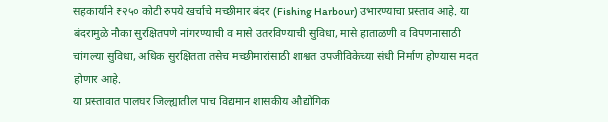सहकार्याने ₹२५० कोटी रुपये खर्चाचे मच्छीमार बंदर (Fishing Harbour) उभारण्याचा प्रस्ताव आहे. या बंदरामुळे नौका सुरक्षितपणे नांगरण्याची व मासे उतरविण्याची सुविधा, मासे हाताळणी व विपणनासाठी चांगल्या सुविधा, अधिक सुरक्षितता तसेच मच्छीमारांसाठी शाश्वत उपजीविकेच्या संधी निर्माण होण्यास मदत होणार आहे.
या प्रस्तावात पालघर जिल्ह्यातील पाच विद्यमान शासकीय औद्योगिक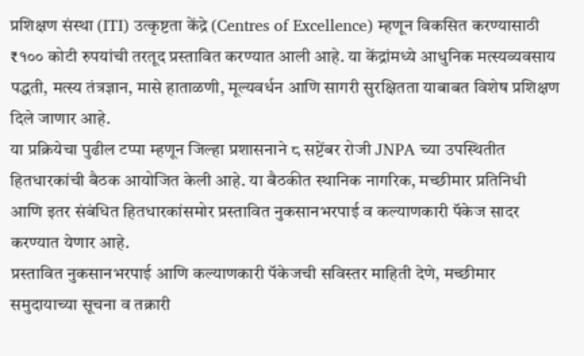प्रशिक्षण संस्था (ITI) उत्कृष्टता केंद्रे (Centres of Excellence) म्हणून विकसित करण्यासाठी ₹१०० कोटी रुपयांची तरतूद प्रस्तावित करण्यात आली आहे. या केंद्रांमध्ये आधुनिक मत्स्यव्यवसाय पद्धती, मत्स्य तंत्रज्ञान, मासे हाताळणी, मूल्यवर्धन आणि सागरी सुरक्षितता याबाबत विशेष प्रशिक्षण दिले जाणार आहे.
या प्रक्रियेचा पुढील टप्पा म्हणून जिल्हा प्रशासनाने ८ सप्टेंबर रोजी JNPA च्या उपस्थितीत हितधारकांची बैठक आयोजित केली आहे. या बैठकीत स्थानिक नागरिक, मच्छीमार प्रतिनिधी आणि इतर संबंधित हितधारकांसमोर प्रस्तावित नुकसानभरपाई व कल्याणकारी पॅकेज सादर करण्यात येणार आहे.
प्रस्तावित नुकसानभरपाई आणि कल्याणकारी पॅकेजची सविस्तर माहिती देणे, मच्छीमार समुदायाच्या सूचना व तक्रारी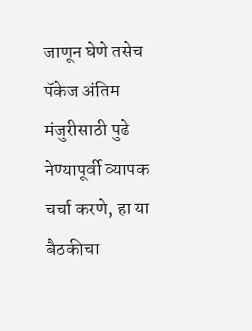जाणून घेणे तसेच पॅकेज अंतिम मंजुरीसाठी पुढे नेण्यापूर्वी व्यापक चर्चा करणे, हा या बैठकीचा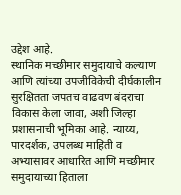उद्देश आहे.
स्थानिक मच्छीमार समुदायाचे कल्याण आणि त्यांच्या उपजीविकेची दीर्घकालीन सुरक्षितता जपतच वाढवण बंदराचा विकास केला जावा, अशी जिल्हा प्रशासनाची भूमिका आहे. न्याय्य, पारदर्शक, उपलब्ध माहिती व अभ्यासावर आधारित आणि मच्छीमार समुदायाच्या हिताला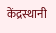केंद्रस्थानी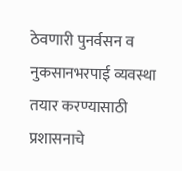ठेवणारी पुनर्वसन व नुकसानभरपाई व्यवस्था तयार करण्यासाठी प्रशासनाचे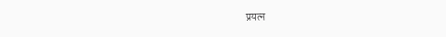प्रयत्न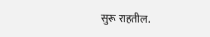सुरू राहतील.